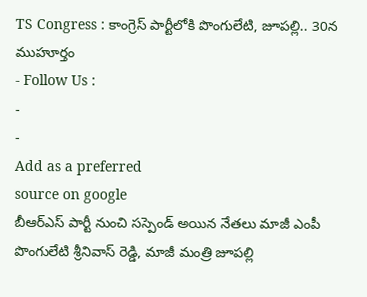TS Congress : కాంగ్రెస్ పార్టీలోకి పొంగులేటి, జూపల్లి.. 30న ముహూర్తం
- Follow Us :
-
-
Add as a preferred
source on google
బీఆర్ఎస్ పార్టీ నుంచి సస్పెండ్ అయిన నేతలు మాజీ ఎంపీ పొంగులేటి శ్రీనివాస్ రెడ్డి, మాజీ మంత్రి జూపల్లి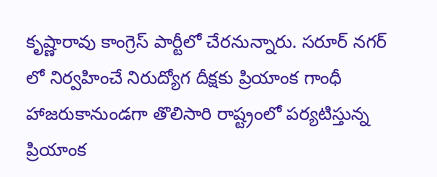కృష్ణారావు కాంగ్రెస్ పార్టీలో చేరనున్నారు. సరూర్ నగర్ లో నిర్వహించే నిరుద్యోగ దీక్షకు ప్రియాంక గాంధీ హాజరుకానుండగా తొలిసారి రాష్ట్రంలో పర్యటిస్తున్న ప్రియాంక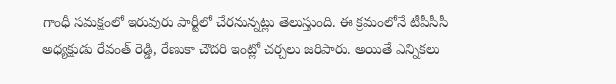గాంధీ సమక్షంలో ఇరువురు పార్టీలో చేరనున్నట్లు తెలుస్తుంది. ఈ క్రమంలోనే టీపీసీసీ అధ్యక్షుడు రేవంత్ రెడ్డి, రేణుకా చౌదరి ఇంట్లో చర్చలు జరిపారు. అయితే ఎన్నికలు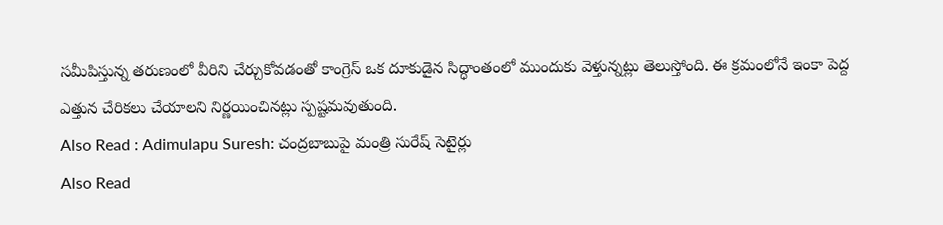సమీపిస్తున్న తరుణంలో వీరిని చేర్చుకోవడంతో కాంగ్రెస్ ఒక దూకుడైన సిద్ధాంతంలో ముందుకు వెళ్తున్నట్లు తెలుస్తోంది. ఈ క్రమంలోనే ఇంకా పెద్ద ఎత్తున చేరికలు చేయాలని నిర్ణయించినట్లు స్పష్టమవుతుంది.
Also Read : Adimulapu Suresh: చంద్రబాబుపై మంత్రి సురేష్ సెటైర్లు
Also Read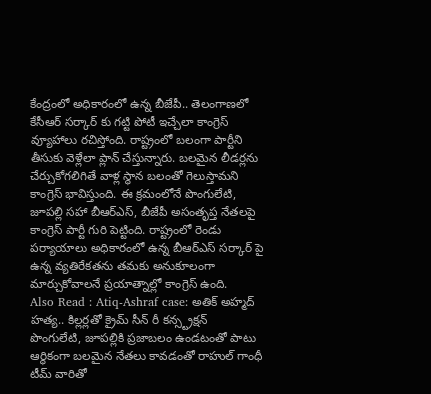కేంద్రంలో అధికారంలో ఉన్న బీజేపీ.. తెలంగాణలో కేసీఆర్ సర్కార్ కు గట్టి పోటీ ఇచ్చేలా కాంగ్రెస్ వ్యూహాలు రచిస్తోంది. రాష్ట్రంలో బలంగా పార్టీని తీసుకు వెళ్లేలా ప్లాన్ చేస్తున్నారు. బలమైన లీడర్లను చేర్చుకోగలిగితే వాళ్ల స్థాన బలంతో గెలుస్తామని కాంగ్రెస్ భావిస్తుంది. ఈ క్రమంలోనే పొంగులేటి, జూపల్లి సహా బీఆర్ఎస్, బీజేపీ అసంతృప్త నేతలపై కాంగ్రెస్ పార్టీ గురి పెట్టింది. రాష్ట్రంలో రెండు పర్యాయాలు అధికారంలో ఉన్న బీఆర్ఎస్ సర్కార్ పై ఉన్న వ్యతిరేకతను తమకు అనుకూలంగా మార్చుకోవాలనే ప్రయాత్నాల్లో కాంగ్రెస్ ఉంది.
Also Read : Atiq-Ashraf case: అతిక్ అహ్మద్ హత్య.. కిల్లర్లతో క్రైమ్ సీన్ రీ కన్స్ట్రక్షన్
పొంగులేటి, జూపల్లికి ప్రజాబలం ఉండటంతో పాటు ఆర్థికంగా బలమైన నేతలు కావడంతో రాహుల్ గాంధీ టీమ్ వారితో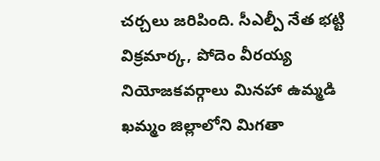చర్చలు జరిపింది. సీఎల్పీ నేత భట్టి విక్రమార్క, పోదెం వీరయ్య నియోజకవర్గాలు మినహా ఉమ్మడి ఖమ్మం జిల్లాలోని మిగతా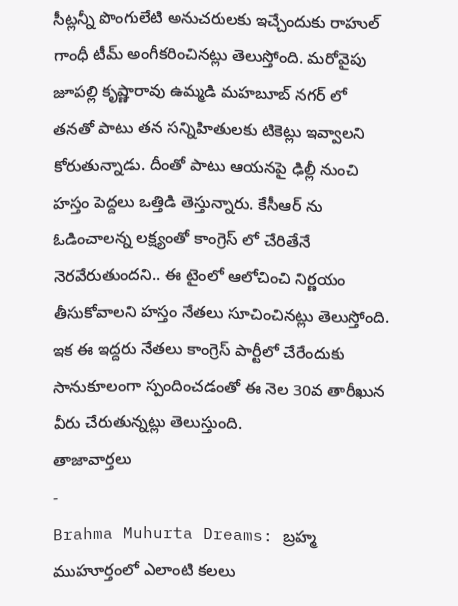సీట్లన్నీ పొంగులేటి అనుచరులకు ఇచ్చేందుకు రాహుల్ గాంధీ టీమ్ అంగీకరించినట్లు తెలుస్తోంది. మరోవైపు జూపల్లి కృష్ణారావు ఉమ్మడి మహబూబ్ నగర్ లో తనతో పాటు తన సన్నిహితులకు టికెట్లు ఇవ్వాలని కోరుతున్నాడు. దీంతో పాటు ఆయనపై ఢిల్లీ నుంచి హస్తం పెద్దలు ఒత్తిడి తెస్తున్నారు. కేసీఆర్ ను ఓడించాలన్న లక్ష్యంతో కాంగ్రెస్ లో చేరితేనే నెరవేరుతుందని.. ఈ టైంలో ఆలోచించి నిర్ణయం తీసుకోవాలని హస్తం నేతలు సూచించినట్లు తెలుస్తోంది. ఇక ఈ ఇద్దరు నేతలు కాంగ్రెస్ పార్టీలో చేరేందుకు సానుకూలంగా స్పందించడంతో ఈ నెల 30వ తారీఖున వీరు చేరుతున్నట్లు తెలుస్తుంది.
తాజావార్తలు
-
Brahma Muhurta Dreams: బ్రహ్మ ముహూర్తంలో ఎలాంటి కలలు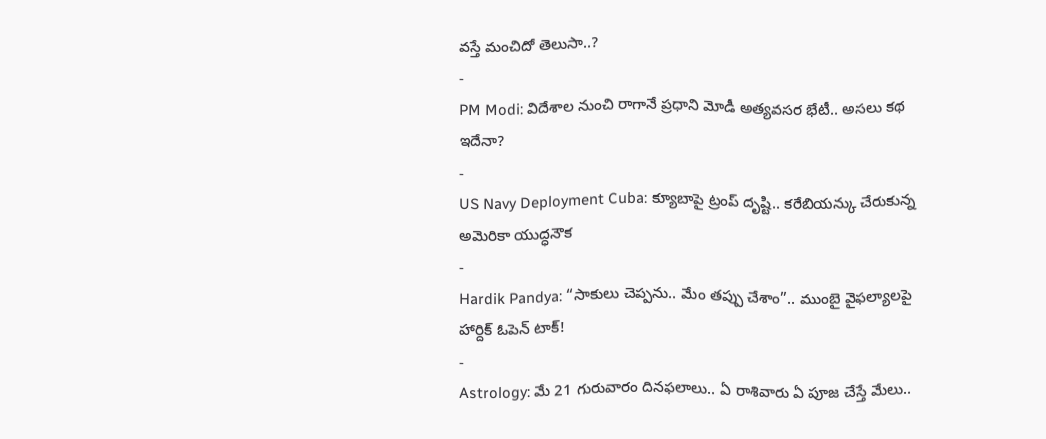వస్తే మంచిదో తెలుసా..?
-
PM Modi: విదేశాల నుంచి రాగానే ప్రధాని మోడీ అత్యవసర భేటీ.. అసలు కథ ఇదేనా?
-
US Navy Deployment Cuba: క్యూబాపై ట్రంప్ దృష్టి.. కరేబియన్కు చేరుకున్న అమెరికా యుద్ధనౌక
-
Hardik Pandya: “సాకులు చెప్పను.. మేం తప్పు చేశాం”.. ముంబై వైఫల్యాలపై హార్దిక్ ఓపెన్ టాక్!
-
Astrology: మే 21 గురువారం దినఫలాలు.. ఏ రాశివారు ఏ పూజ చేస్తే మేలు..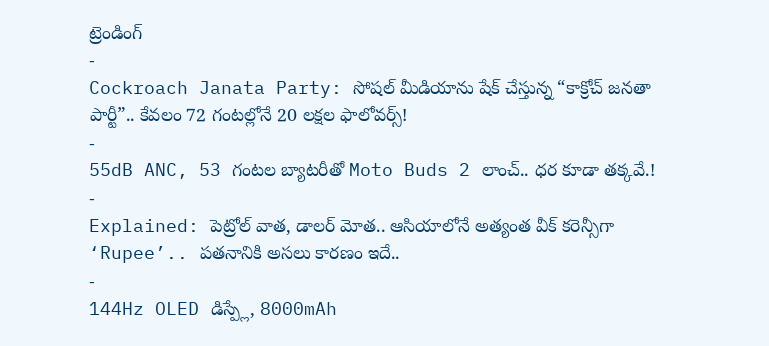ట్రెండింగ్
-
Cockroach Janata Party: సోషల్ మీడియాను షేక్ చేస్తున్న “కాక్రోచ్ జనతా పార్టీ”.. కేవలం 72 గంటల్లోనే 20 లక్షల ఫాలోవర్స్!
-
55dB ANC, 53 గంటల బ్యాటరీతో Moto Buds 2 లాంచ్.. ధర కూడా తక్కవే.!
-
Explained: పెట్రోల్ వాత, డాలర్ మోత.. ఆసియాలోనే అత్యంత వీక్ కరెన్సీగా ‘Rupee’.. పతనానికి అసలు కారణం ఇదే..
-
144Hz OLED డిస్ప్లే, 8000mAh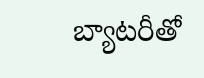బ్యాటరీతో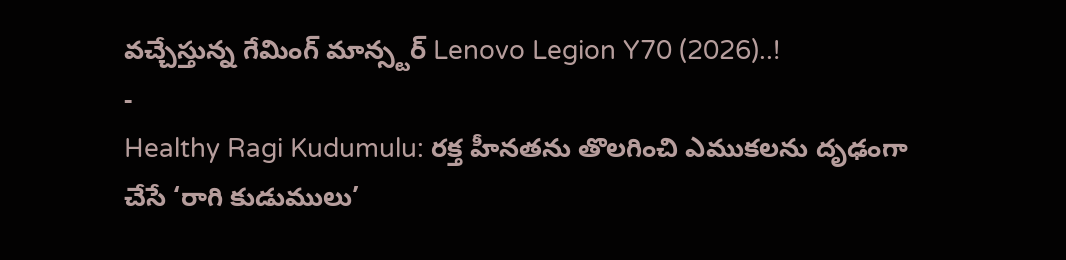వచ్చేస్తున్న గేమింగ్ మాన్స్టర్ Lenovo Legion Y70 (2026)..!
-
Healthy Ragi Kudumulu: రక్త హీనతను తొలగించి ఎముకలను దృఢంగా చేసే ‘రాగి కుడుములు’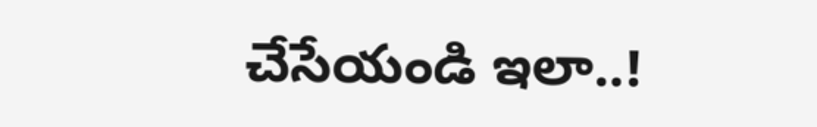చేసేయండి ఇలా..!